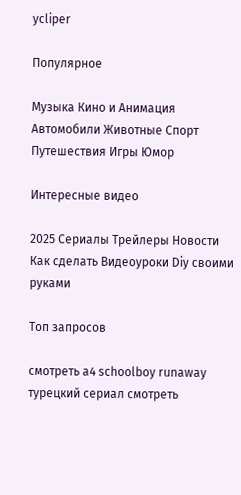ycliper

Популярное

Музыка Кино и Анимация Автомобили Животные Спорт Путешествия Игры Юмор

Интересные видео

2025 Сериалы Трейлеры Новости Как сделать Видеоуроки Diy своими руками

Топ запросов

смотреть а4 schoolboy runaway турецкий сериал смотреть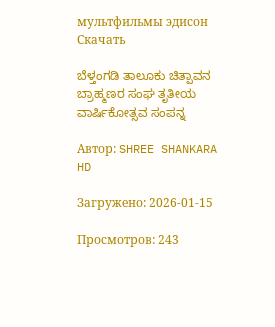мультфильмы эдисон
Скачать

ಬೆಳ್ತಂಗಡಿ ತಾಲೂಕು ಚಿತ್ಪಾವನ ಬ್ರಾಹ್ಮಣರ ಸಂಘ ತೃತೀಯ ವಾರ್ಷಿಕೋತ್ಸವ ಸಂಪನ್ನ

Автор: SHREE SHANKARA HD

Загружено: 2026-01-15

Просмотров: 243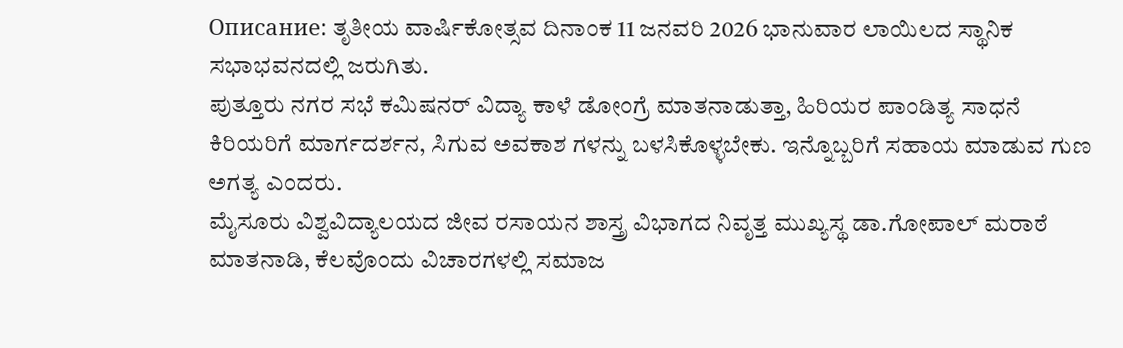Описание: ತೃತೀಯ ವಾರ್ಷಿಕೋತ್ಸವ ದಿನಾಂಕ 11 ಜನವರಿ 2026 ಭಾನುವಾರ ಲಾಯಿಲದ ಸ್ಥಾನಿಕ ಸಭಾಭವನದಲ್ಲಿ ಜರುಗಿತು.
ಪುತ್ತೂರು ನಗರ ಸಭೆ ಕಮಿಷನರ್ ವಿದ್ಯಾ ಕಾಳೆ ಡೋಂಗ್ರೆ ಮಾತನಾಡುತ್ತಾ, ಹಿರಿಯರ ಪಾಂಡಿತ್ಯ ಸಾಧನೆ ಕಿರಿಯರಿಗೆ ಮಾರ್ಗದರ್ಶನ, ಸಿಗುವ ಅವಕಾಶ ಗಳನ್ನು ಬಳಸಿಕೊಳ್ಳಬೇಕು. ಇನ್ನೊಬ್ಬರಿಗೆ ಸಹಾಯ ಮಾಡುವ ಗುಣ ಅಗತ್ಯ ಎಂದರು.
ಮೈಸೂರು ವಿಶ್ವವಿದ್ಯಾಲಯದ ಜೀವ ರಸಾಯನ ಶಾಸ್ತ್ರ ವಿಭಾಗದ ನಿವೃತ್ತ ಮುಖ್ಯಸ್ಥ ಡಾ.ಗೋಪಾಲ್ ಮರಾಠೆ ಮಾತನಾಡಿ, ಕೆಲವೊಂದು ವಿಚಾರಗಳಲ್ಲಿ ಸಮಾಜ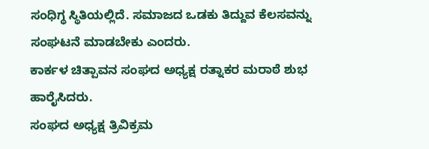ಸಂಧಿಗ್ಧ ಸ್ಥಿತಿಯಲ್ಲಿದೆ. ಸಮಾಜದ ಒಡಕು ತಿದ್ದುವ ಕೆಲಸವನ್ನು ಸಂಘಟನೆ ಮಾಡಬೇಕು ಎಂದರು.
ಕಾರ್ಕಳ ಚಿತ್ಪಾವನ ಸಂಘದ ಅಧ್ಯಕ್ಷ ರತ್ನಾಕರ ಮರಾಠೆ ಶುಭ ಹಾರೈಸಿದರು.
ಸಂಘದ ಅಧ್ಯಕ್ಷ ತ್ರಿವಿಕ್ರಮ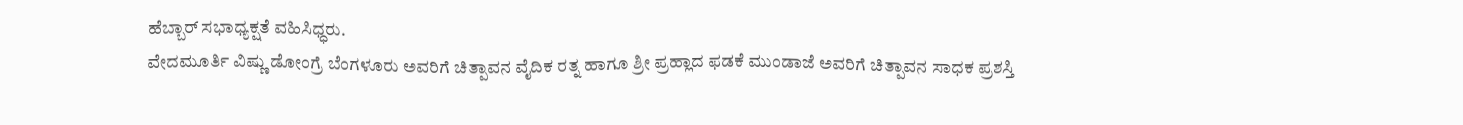ಹೆಬ್ಬಾರ್ ಸಭಾಧ್ಯಕ್ಷತೆ ವಹಿಸಿಧ್ಧರು.
ವೇದಮೂರ್ತಿ ವಿಷ್ಣು ಡೋಂಗ್ರೆ ಬೆಂಗಳೂರು ಅವರಿಗೆ ಚಿತ್ಪಾವನ ವೈದಿಕ ರತ್ನ ಹಾಗೂ ಶ್ರೀ ಪ್ರಹ್ಲಾದ ಫಡಕೆ ಮುಂಡಾಜೆ ಅವರಿಗೆ ಚಿತ್ಪಾವನ ಸಾಧಕ ಪ್ರಶಸ್ತಿ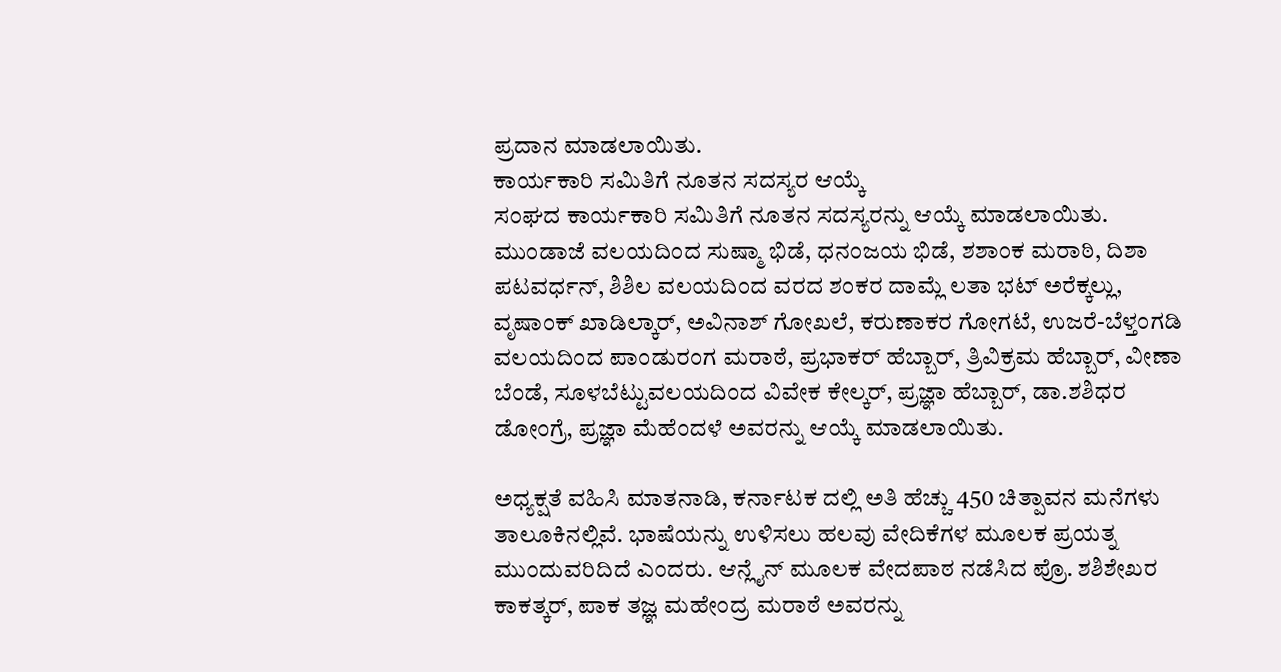ಪ್ರದಾನ ಮಾಡಲಾಯಿತು.
ಕಾರ್ಯಕಾರಿ ಸಮಿತಿಗೆ ನೂತನ ಸದಸ್ಯರ ಆಯ್ಕೆ
ಸಂಘದ ಕಾರ್ಯಕಾರಿ ಸಮಿತಿಗೆ ನೂತನ ಸದಸ್ಯರನ್ನು ಆಯ್ಕೆ ಮಾಡಲಾಯಿತು.
ಮುಂಡಾಜೆ ವಲಯದಿಂದ ಸುಷ್ಮಾ ಭಿಡೆ, ಧನಂಜಯ ಭಿಡೆ, ಶಶಾಂಕ ಮರಾಠಿ, ದಿಶಾ ಪಟವರ್ಧನ್, ಶಿಶಿಲ ವಲಯದಿಂದ ವರದ ಶಂಕರ ದಾಮ್ಲೆ ಲತಾ ಭಟ್ ಅರೆಕ್ಕಲ್ಲು, ವೃಷಾಂಕ್ ಖಾಡಿಲ್ಕಾರ್, ಅವಿನಾಶ್ ಗೋಖಲೆ, ಕರುಣಾಕರ ಗೋಗಟೆ, ಉಜರೆ-ಬೆಳ್ತಂಗಡಿ ವಲಯದಿಂದ ಪಾಂಡುರಂಗ ಮರಾಠೆ, ಪ್ರಭಾಕರ್ ಹೆಬ್ಬಾರ್, ತ್ರಿವಿಕ್ರಮ ಹೆಬ್ಬಾರ್, ವೀಣಾ ಬೆಂಡೆ, ಸೂಳಬೆಟ್ಟುವಲಯದಿಂದ ವಿವೇಕ ಕೇಲ್ಕರ್, ಪ್ರಜ್ಞಾ ಹೆಬ್ಬಾರ್, ಡಾ.ಶಶಿಧರ ಡೋಂಗ್ರೆ, ಪ್ರಜ್ಞಾ ಮೆಹೆಂದಳೆ ಅವರನ್ನು ಆಯ್ಕೆ ಮಾಡಲಾಯಿತು.

ಅಧ್ಯಕ್ಷತೆ ವಹಿಸಿ ಮಾತನಾಡಿ, ಕರ್ನಾಟಕ ದಲ್ಲಿ ಅತಿ ಹೆಚ್ಚು 450 ಚಿತ್ಪಾವನ ಮನೆಗಳು ತಾಲೂಕಿನಲ್ಲಿವೆ. ಭಾಷೆಯನ್ನು ಉಳಿಸಲು ಹಲವು ವೇದಿಕೆಗಳ ಮೂಲಕ ಪ್ರಯತ್ನ ಮುಂದುವರಿದಿದೆ ಎಂದರು. ಆನ್ಲೈನ್ ಮೂಲಕ ವೇದಪಾಠ ನಡೆಸಿದ ಪ್ರೊ. ಶಶಿಶೇಖರ ಕಾಕತ್ಕರ್, ಪಾಕ ತಜ್ಞ ಮಹೇಂದ್ರ ಮರಾಠೆ ಅವರನ್ನು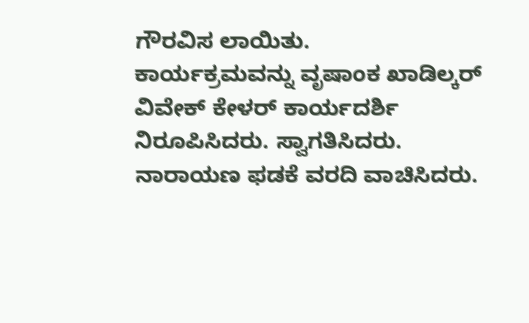ಗೌರವಿಸ ಲಾಯಿತು.
ಕಾರ್ಯಕ್ರಮವನ್ನು ವೃಷಾಂಕ ಖಾಡಿಲ್ಕರ್ ವಿವೇಕ್ ಕೇಳರ್ ಕಾರ್ಯದರ್ಶಿ ನಿರೂಪಿಸಿದರು. ಸ್ವಾಗತಿಸಿದರು. ನಾರಾಯಣ ಫಡಕೆ ವರದಿ ವಾಚಿಸಿದರು.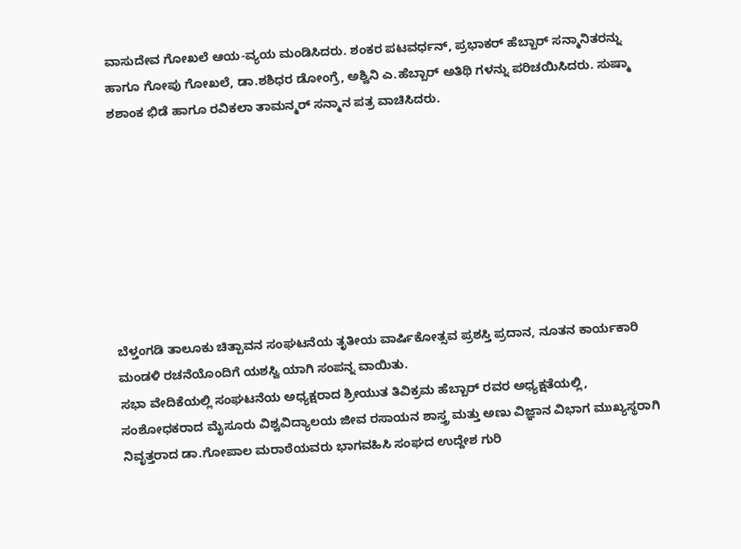ವಾಸುದೇವ ಗೋಖಲೆ ಆಯ-ವ್ಯಯ ಮಂಡಿಸಿದರು. ಶಂಕರ ಪಟವರ್ಧನ್, ಪ್ರಭಾಕರ್ ಹೆಬ್ಬಾರ್ ಸನ್ಮಾನಿತರನ್ನು ಹಾಗೂ ಗೋಪು ಗೋಖಲೆ, ಡಾ.ಶಶಿಧರ ಡೋಂಗ್ರೆ, ಅಶ್ವಿನಿ ಎ.ಹೆಬ್ಬಾರ್ ಅತಿಥಿ ಗಳನ್ನು ಪರಿಚಯಿಸಿದರು. ಸುಷ್ಮಾ ಶಶಾಂಕ ಭಿಡೆ ಹಾಗೂ ರವಿಕಲಾ ತಾಮನ್ಮರ್ ಸನ್ಮಾನ ಪತ್ರ ವಾಚಿಸಿದರು.








ಬೆಳ್ತಂಗಡಿ ತಾಲೂಕು ಚಿತ್ಪಾವನ ಸಂಘಟನೆಯ ತೃತೀಯ ವಾರ್ಷಿಕೋತ್ಸವ ಪ್ರಶಸ್ತಿ ಪ್ರದಾನ, ನೂತನ ಕಾರ್ಯಕಾರಿ ಮಂಡಳಿ ರಚನೆಯೊಂದಿಗೆ ಯಶಸ್ವಿ ಯಾಗಿ ಸಂಪನ್ನ ವಾಯಿತು.
ಸಭಾ ವೇದಿಕೆಯಲ್ಲಿ ಸಂಘಟನೆಯ ಅಧ್ಯಕ್ಷರಾದ ಶ್ರೀಯುತ ತಿವಿಕ್ರಮ ಹೆಬ್ಬಾರ್ ರವರ ಅಧ್ಯಕ್ಷತೆಯಲ್ಲಿ, ಸಂಶೋಧಕರಾದ ಮೈಸೂರು ವಿಶ್ವವಿದ್ಯಾಲಯ ಜೀವ ರಸಾಯನ ಶಾಸ್ತ್ರ ಮತ್ತು ಅಣು ವಿಜ್ಞಾನ ವಿಭಾಗ ಮುಖ್ಯಸ್ಥರಾಗಿ ನಿವೃತ್ತರಾದ ಡಾ.ಗೋಪಾಲ ಮರಾಠೆಯವರು ಭಾಗವಹಿಸಿ ಸಂಘದ ಉದ್ದೇಶ ಗುರಿ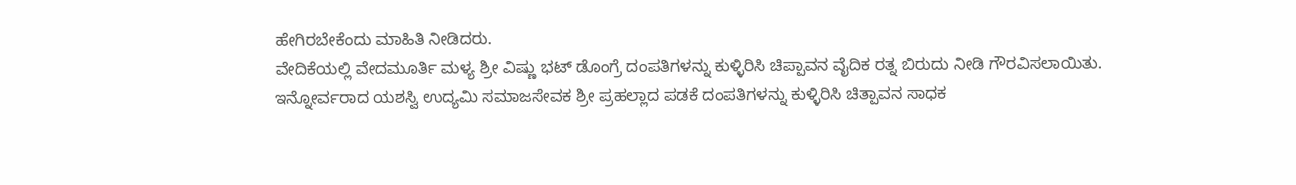ಹೇಗಿರಬೇಕೆಂದು ಮಾಹಿತಿ ನೀಡಿದರು.
ವೇದಿಕೆಯಲ್ಲಿ ವೇದಮೂರ್ತಿ ಮಳ್ಯ ಶ್ರೀ ವಿಷ್ಣು ಭಟ್ ಡೊಂಗ್ರೆ ದಂಪತಿಗಳನ್ನು ಕುಳ್ಳಿರಿಸಿ ಚಿಪ್ಪಾವನ ವೈದಿಕ ರತ್ನ ಬಿರುದು ನೀಡಿ ಗೌರವಿಸಲಾಯಿತು.
ಇನ್ನೋರ್ವರಾದ ಯಶಸ್ವಿ ಉದ್ಯಮಿ ಸಮಾಜಸೇವಕ ಶ್ರೀ ಪ್ರಹಲ್ಲಾದ ಪಡಕೆ ದಂಪತಿಗಳನ್ನು ಕುಳ್ಳಿರಿಸಿ ಚಿತ್ಪಾವನ ಸಾಧಕ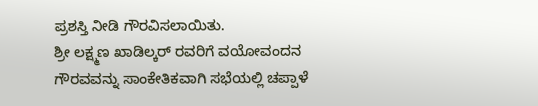ಪ್ರಶಸ್ತಿ ನೀಡಿ ಗೌರವಿಸಲಾಯಿತು.
ಶ್ರೀ ಲಕ್ಷ್ಮಣ ಖಾಡಿಲ್ಕರ್ ರವರಿಗೆ ವಯೋವಂದನ ಗೌರವವನ್ನು ಸಾಂಕೇತಿಕವಾಗಿ ಸಭೆಯಲ್ಲಿ ಚಪ್ಪಾಳೆ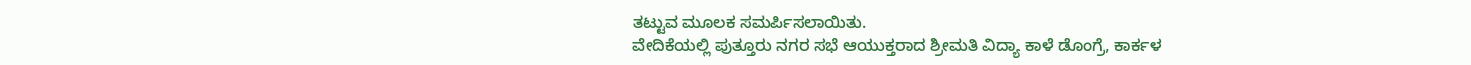ತಟ್ಟುವ ಮೂಲಕ ಸಮರ್ಪಿಸಲಾಯಿತು.
ವೇದಿಕೆಯಲ್ಲಿ ಪುತ್ತೂರು ನಗರ ಸಭೆ ಆಯುಕ್ತರಾದ ಶ್ರೀಮತಿ ವಿದ್ಯಾ ಕಾಳೆ ಡೊಂಗ್ರೆ, ಕಾರ್ಕಳ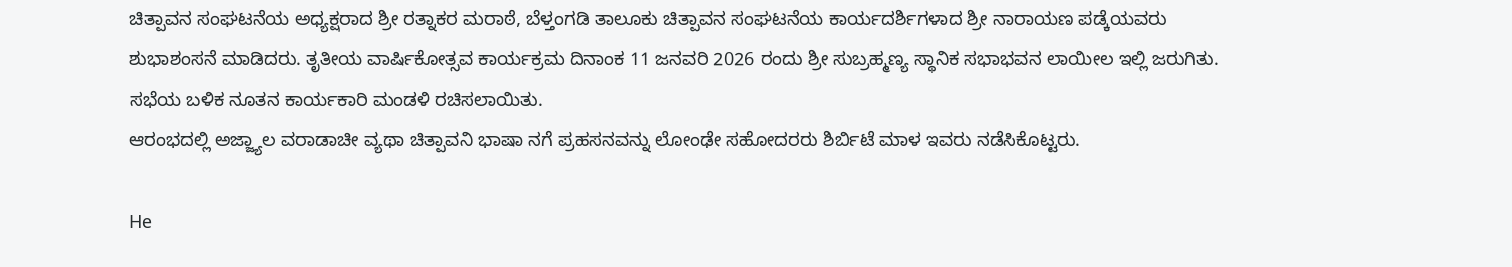ಚಿತ್ಪಾವನ ಸಂಘಟನೆಯ ಅಧ್ಯಕ್ಷರಾದ ಶ್ರೀ ರತ್ನಾಕರ ಮರಾಠೆ, ಬೆಳ್ತಂಗಡಿ ತಾಲೂಕು ಚಿತ್ಪಾವನ ಸಂಘಟನೆಯ ಕಾರ್ಯದರ್ಶಿಗಳಾದ ಶ್ರೀ ನಾರಾಯಣ ಪಡ್ಕೆಯವರು ಶುಭಾಶಂಸನೆ ಮಾಡಿದರು. ತೃತೀಯ ವಾರ್ಷಿಕೋತ್ಸವ ಕಾರ್ಯಕ್ರಮ ದಿನಾಂಕ 11 ಜನವರಿ 2026 ರಂದು ಶ್ರೀ ಸುಬ್ರಹ್ಮಣ್ಯ ಸ್ಥಾನಿಕ ಸಭಾಭವನ ಲಾಯೀಲ ಇಲ್ಲಿ ಜರುಗಿತು.
ಸಭೆಯ ಬಳಿಕ ನೂತನ ಕಾರ್ಯಕಾರಿ ಮಂಡಳಿ ರಚಿಸಲಾಯಿತು.
ಆರಂಭದಲ್ಲಿ ಅಜ್ಜ್ಯಾಲ ವರಾಡಾಚೀ ವ್ಯಥಾ ಚಿತ್ಪಾವನಿ ಭಾಷಾ ನಗೆ ಪ್ರಹಸನವನ್ನು ಲೋಂಢೇ ಸಹೋದರರು ಶಿರ್ಬಿಟೆ ಮಾಳ ಇವರು ನಡೆಸಿಕೊಟ್ಟರು.

Не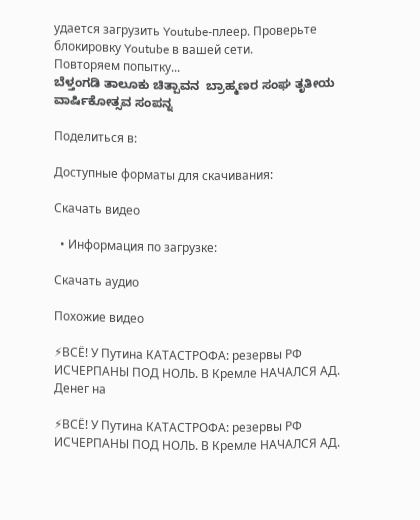удается загрузить Youtube-плеер. Проверьте блокировку Youtube в вашей сети.
Повторяем попытку...
ಬೆಳ್ತಂಗಡಿ ತಾಲೂಕು ಚಿತ್ಪಾವನ  ಬ್ರಾಹ್ಮಣರ ಸಂಘ ತೃತೀಯ ವಾರ್ಷಿಕೋತ್ಸವ ಸಂಪನ್ನ

Поделиться в:

Доступные форматы для скачивания:

Скачать видео

  • Информация по загрузке:

Скачать аудио

Похожие видео

⚡ВСЁ! У Путина КАТАСТРОФА: резервы РФ ИСЧЕРПАНЫ ПОД НОЛЬ. В Кремле НАЧАЛСЯ АД. Денег на

⚡ВСЁ! У Путина КАТАСТРОФА: резервы РФ ИСЧЕРПАНЫ ПОД НОЛЬ. В Кремле НАЧАЛСЯ АД.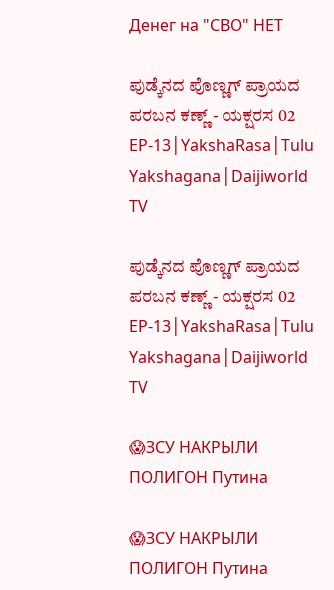Денег на "СВО" НЕТ

ಪುಡ್ಕೆನದ ಪೊಣ್ಣಗ್ ಪ್ರಾಯದ ಪರಬನ ಕಣ್ಣ್ - ಯಕ್ಷರಸ 02 EP-13│YakshaRasa│Tulu Yakshagana│Daijiworld TV

ಪುಡ್ಕೆನದ ಪೊಣ್ಣಗ್ ಪ್ರಾಯದ ಪರಬನ ಕಣ್ಣ್ - ಯಕ್ಷರಸ 02 EP-13│YakshaRasa│Tulu Yakshagana│Daijiworld TV

😱ЗСУ НАКРЫЛИ ПОЛИГОН Путина

😱ЗСУ НАКРЫЛИ ПОЛИГОН Путина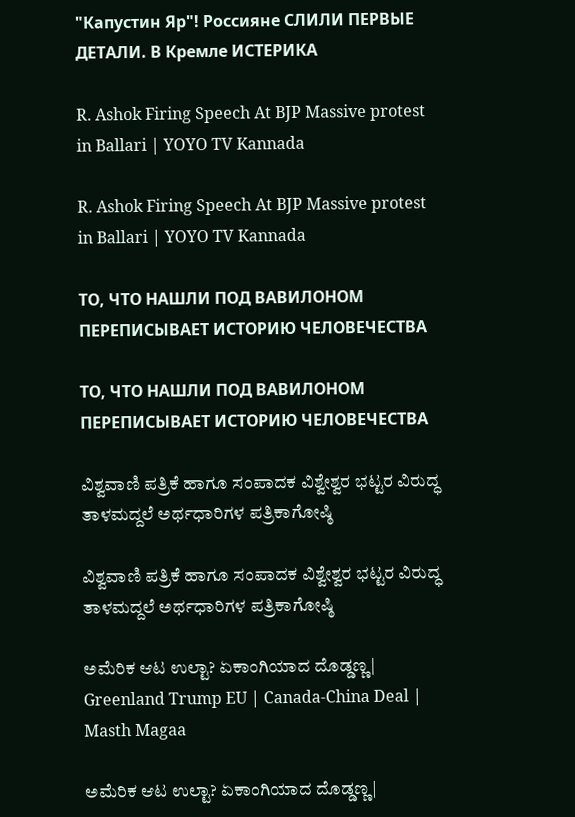"Капустин Яр"! Россияне СЛИЛИ ПЕРВЫЕ ДЕТАЛИ. В Кремле ИСТЕРИКА

R. Ashok Firing Speech At BJP Massive protest in Ballari | YOYO TV Kannada

R. Ashok Firing Speech At BJP Massive protest in Ballari | YOYO TV Kannada

ТО, ЧТО НАШЛИ ПОД ВАВИЛОНОМ ПЕРЕПИСЫВАЕТ ИСТОРИЮ ЧЕЛОВЕЧЕСТВА

ТО, ЧТО НАШЛИ ПОД ВАВИЛОНОМ ПЕРЕПИСЫВАЕТ ИСТОРИЮ ЧЕЛОВЕЧЕСТВА

ವಿಶ್ವವಾಣಿ ಪತ್ರಿಕೆ ಹಾಗೂ ಸಂಪಾದಕ ವಿಶ್ವೇಶ್ವರ ಭಟ್ಟರ ವಿರುದ್ಧ ತಾಳಮದ್ದಲೆ ಅರ್ಥಧಾರಿಗಳ ಪತ್ರಿಕಾಗೋಷ್ಠಿ

ವಿಶ್ವವಾಣಿ ಪತ್ರಿಕೆ ಹಾಗೂ ಸಂಪಾದಕ ವಿಶ್ವೇಶ್ವರ ಭಟ್ಟರ ವಿರುದ್ಧ ತಾಳಮದ್ದಲೆ ಅರ್ಥಧಾರಿಗಳ ಪತ್ರಿಕಾಗೋಷ್ಠಿ

ಅಮೆರಿಕ ಆಟ ಉಲ್ಟಾ? ಏಕಾಂಗಿಯಾದ ದೊಡ್ಡಣ್ಣ| Greenland Trump EU | Canada-China Deal | Masth Magaa

ಅಮೆರಿಕ ಆಟ ಉಲ್ಟಾ? ಏಕಾಂಗಿಯಾದ ದೊಡ್ಡಣ್ಣ|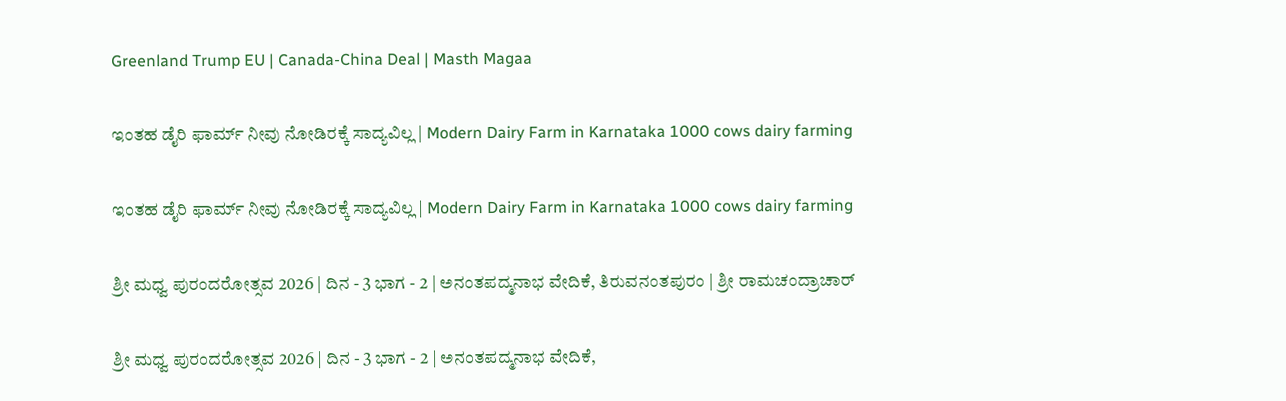Greenland Trump EU | Canada-China Deal | Masth Magaa

ಇಂತಹ ಡೈರಿ ಫಾರ್ಮ್ ನೀವು ನೋಡಿರಕ್ಕೆ ಸಾದ್ಯವಿಲ್ಲ | Modern Dairy Farm in Karnataka 1000 cows dairy farming

ಇಂತಹ ಡೈರಿ ಫಾರ್ಮ್ ನೀವು ನೋಡಿರಕ್ಕೆ ಸಾದ್ಯವಿಲ್ಲ | Modern Dairy Farm in Karnataka 1000 cows dairy farming

ಶ್ರೀ ಮಧ್ವ ಪುರಂದರೋತ್ಸವ 2026 | ದಿನ - 3 ಭಾಗ - 2 | ಅನಂತಪದ್ಮನಾಭ ವೇದಿಕೆ, ತಿರುವನಂತಪುರಂ | ಶ್ರೀ ರಾಮಚಂದ್ರಾಚಾರ್

ಶ್ರೀ ಮಧ್ವ ಪುರಂದರೋತ್ಸವ 2026 | ದಿನ - 3 ಭಾಗ - 2 | ಅನಂತಪದ್ಮನಾಭ ವೇದಿಕೆ,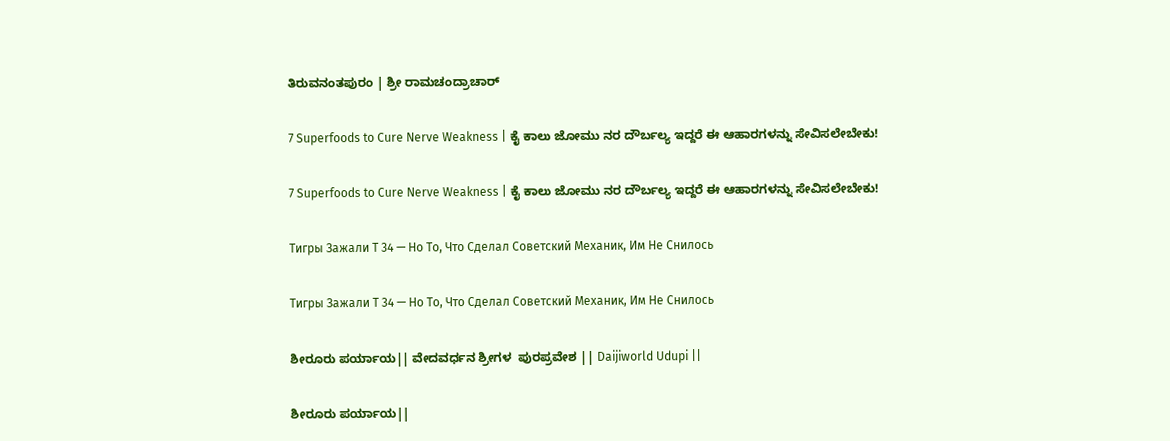ತಿರುವನಂತಪುರಂ | ಶ್ರೀ ರಾಮಚಂದ್ರಾಚಾರ್

7 Superfoods to Cure Nerve Weakness | ಕೈ ಕಾಲು ಜೋಮು ನರ ದೌರ್ಬಲ್ಯ ಇದ್ದರೆ ಈ ಆಹಾರಗಳನ್ನು ಸೇವಿಸಲೇಬೇಕು!

7 Superfoods to Cure Nerve Weakness | ಕೈ ಕಾಲು ಜೋಮು ನರ ದೌರ್ಬಲ್ಯ ಇದ್ದರೆ ಈ ಆಹಾರಗಳನ್ನು ಸೇವಿಸಲೇಬೇಕು!

Тигры Зажали Т 34 — Но То, Что Сделал Советский Механик, Им Не Снилось

Тигры Зажали Т 34 — Но То, Что Сделал Советский Механик, Им Не Снилось

ಶೀರೂರು ಪರ್ಯಾಯ|| ವೇದವರ್ಧನ ಶ್ರೀಗಳ  ಪುರಪ್ರವೇಶ || Daijiworld Udupi ||

ಶೀರೂರು ಪರ್ಯಾಯ||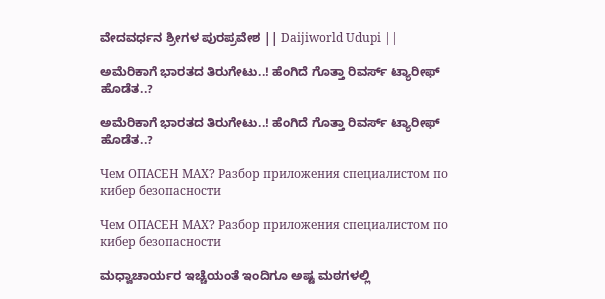ವೇದವರ್ಧನ ಶ್ರೀಗಳ ಪುರಪ್ರವೇಶ || Daijiworld Udupi ||

ಅಮೆರಿಕಾಗೆ ಭಾರತದ ತಿರುಗೇಟು..! ಹೆಂಗಿದೆ ಗೊತ್ತಾ ರಿವರ್ಸ್ ಟ್ಯಾರೀಫ್ ಹೊಡೆತ..?

ಅಮೆರಿಕಾಗೆ ಭಾರತದ ತಿರುಗೇಟು..! ಹೆಂಗಿದೆ ಗೊತ್ತಾ ರಿವರ್ಸ್ ಟ್ಯಾರೀಫ್ ಹೊಡೆತ..?

Чем ОПАСЕН МАХ? Разбор приложения специалистом по кибер безопасности

Чем ОПАСЕН МАХ? Разбор приложения специалистом по кибер безопасности

ಮಧ್ವಾಚಾರ್ಯರ ಇಚ್ಚೆಯಂತೆ ಇಂದಿಗೂ ಅಷ್ಟ ಮಠಗಳಲ್ಲಿ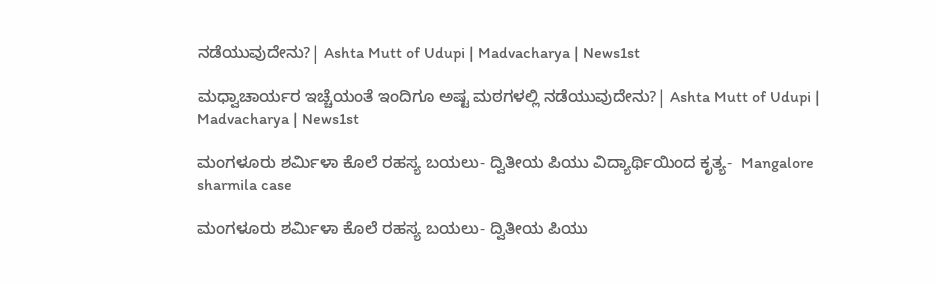ನಡೆಯುವುದೇನು?| Ashta Mutt of Udupi | Madvacharya | News1st

ಮಧ್ವಾಚಾರ್ಯರ ಇಚ್ಚೆಯಂತೆ ಇಂದಿಗೂ ಅಷ್ಟ ಮಠಗಳಲ್ಲಿ ನಡೆಯುವುದೇನು?| Ashta Mutt of Udupi | Madvacharya | News1st

ಮಂಗಳೂರು ಶರ್ಮಿಳಾ ಕೊಲೆ ರಹಸ್ಯ ಬಯಲು- ದ್ವಿತೀಯ ಪಿಯು ವಿದ್ಯಾರ್ಥಿಯಿಂದ ಕೃತ್ಯ-  Mangalore sharmila case

ಮಂಗಳೂರು ಶರ್ಮಿಳಾ ಕೊಲೆ ರಹಸ್ಯ ಬಯಲು- ದ್ವಿತೀಯ ಪಿಯು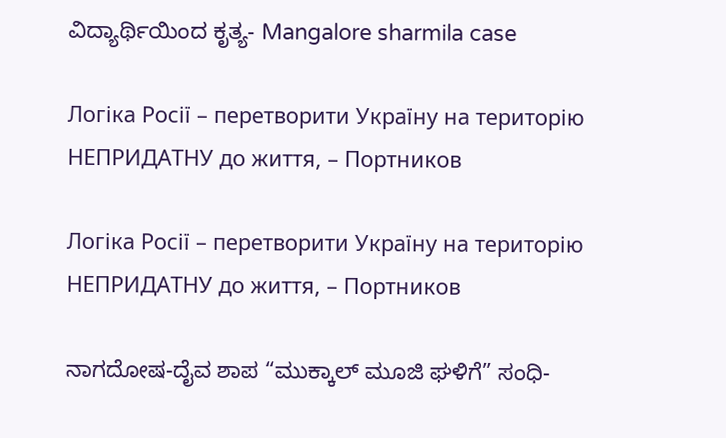ವಿದ್ಯಾರ್ಥಿಯಿಂದ ಕೃತ್ಯ- Mangalore sharmila case

Логіка Росії – перетворити Україну на територію НЕПРИДАТНУ до життя, – Портников

Логіка Росії – перетворити Україну на територію НЕПРИДАТНУ до життя, – Портников

ನಾಗದೋಷ-ದೈವ ಶಾಪ “ಮುಕ್ಕಾಲ್ ಮೂಜಿ ಘಳಿಗೆ” ಸಂಧಿ-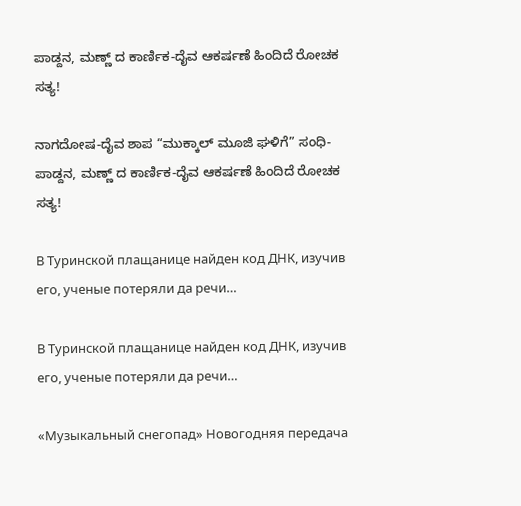ಪಾಡ್ದನ, ಮಣ್ಣ್ ದ ಕಾರ್ಣಿಕ-ದೈವ ಆಕರ್ಷಣೆ ಹಿಂದಿದೆ ರೋಚಕ ಸತ್ಯ!

ನಾಗದೋಷ-ದೈವ ಶಾಪ “ಮುಕ್ಕಾಲ್ ಮೂಜಿ ಘಳಿಗೆ” ಸಂಧಿ-ಪಾಡ್ದನ, ಮಣ್ಣ್ ದ ಕಾರ್ಣಿಕ-ದೈವ ಆಕರ್ಷಣೆ ಹಿಂದಿದೆ ರೋಚಕ ಸತ್ಯ!

В Туринской плащанице найден код ДНК, изучив его, ученые потеряли да речи…

В Туринской плащанице найден код ДНК, изучив его, ученые потеряли да речи…

«Музыкальный снегопад» Новогодняя передача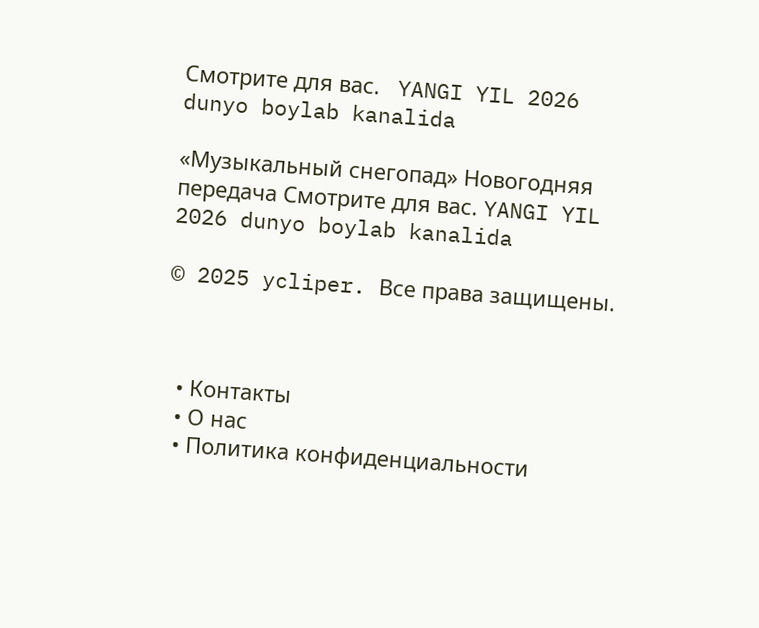Смотрите для вас.   YANGI YIL 2026  dunyo boylab kanalida

«Музыкальный снегопад» Новогодняя передача Смотрите для вас. YANGI YIL 2026 dunyo boylab kanalida

© 2025 ycliper. Все права защищены.



  • Контакты
  • О нас
  • Политика конфиденциальности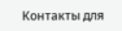Контакты для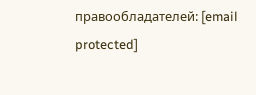правообладателей: [email protected]